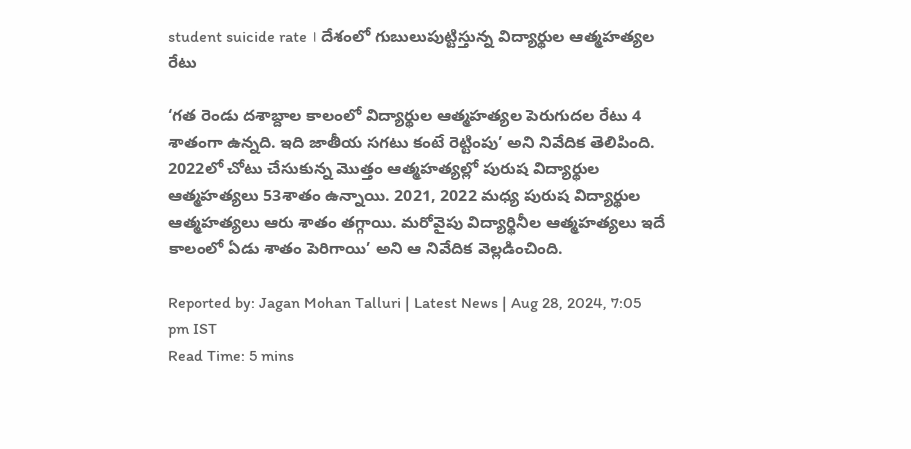student suicide rate । దేశంలో గుబులుపుట్టిస్తున్న విద్యార్థుల ఆత్మహత్యల రేటు

‘గత రెండు దశాబ్దాల కాలంలో విద్యార్థుల ఆత్మహత్యల పెరుగుదల రేటు 4 శాతంగా ఉన్నది. ఇది జాతీయ సగటు కంటే రెట్టింపు’ అని నివేదిక తెలిపింది. 2022లో చోటు చేసుకున్న మొత్తం ఆత్మహత్యల్లో పురుష విద్యార్థుల ఆత్మహత్యలు 53శాతం ఉన్నాయి. 2021, 2022 మధ్య పురుష విద్యార్థుల ఆత్మహత్యలు ఆరు శాతం తగ్గాయి. మరోవైపు విద్యార్థినీల ఆత్మహత్యలు ఇదే కాలంలో ఏడు శాతం పెరిగాయి’ అని ఆ నివేదిక వెల్లడించింది.

Reported by: Jagan Mohan Talluri | Latest News | Aug 28, 2024, 7:05 pm IST
Read Time: 5 mins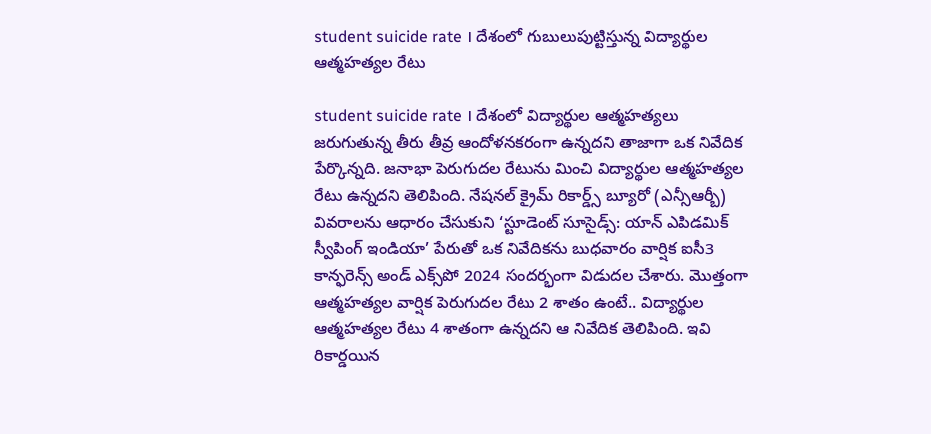student suicide rate । దేశంలో గుబులుపుట్టిస్తున్న విద్యార్థుల ఆత్మహత్యల రేటు

student suicide rate । దేశంలో విద్యార్థుల ఆత్మహత్యలు జరుగుతున్న తీరు తీవ్ర ఆందోళనకరంగా ఉన్నదని తాజాగా ఒక నివేదిక పేర్కొన్నది. జనాభా పెరుగుదల రేటును మించి విద్యార్థుల ఆత్మహత్యల రేటు ఉన్నదని తెలిపింది. నేషనల్‌ క్రైమ్‌ రికార్డ్స్‌ బ్యూరో (ఎన్సీఆర్బీ) వివరాలను ఆధారం చేసుకుని ‘స్టూడెంట్ సూసైడ్స్‌: యాన్‌ ఎపిడమిక్‌ స్వీపింగ్‌ ఇండియా’ పేరుతో ఒక నివేదికను బుధవారం వార్షిక ఐసీ3 కాన్ఫరెన్స్‌ అండ్‌ ఎక్స్‌పో 2024 సందర్భంగా విడుదల చేశారు. మొత్తంగా ఆత్మహత్యల వార్షిక పెరుగుదల రేటు 2 శాతం ఉంటే.. విద్యార్థుల ఆత్మహత్యల రేటు 4 శాతంగా ఉన్నదని ఆ నివేదిక తెలిపింది. ఇవి రికార్డయిన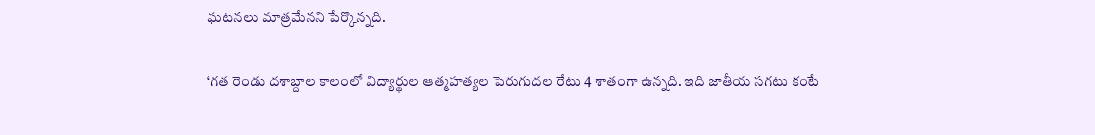ఘటనలు మాత్రమేనని పేర్కొన్నది.

‘గత రెండు దశాబ్దాల కాలంలో విద్యార్థుల ఆత్మహత్యల పెరుగుదల రేటు 4 శాతంగా ఉన్నది. ఇది జాతీయ సగటు కంటే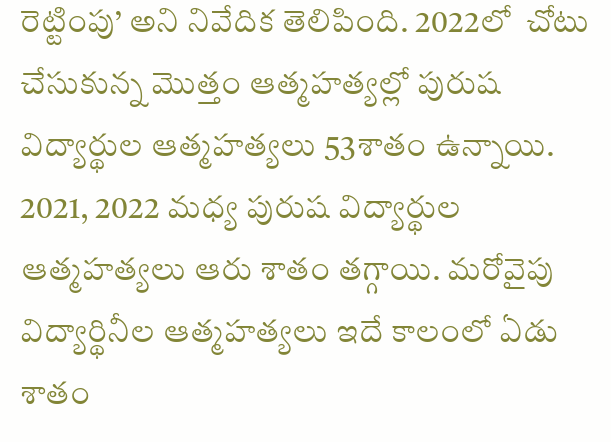రెట్టింపు’ అని నివేదిక తెలిపింది. 2022లో  చోటు చేసుకున్న మొత్తం ఆత్మహత్యల్లో పురుష విద్యార్థుల ఆత్మహత్యలు 53శాతం ఉన్నాయి. 2021, 2022 మధ్య పురుష విద్యార్థుల ఆత్మహత్యలు ఆరు శాతం తగ్గాయి. మరోవైపు విద్యార్థినీల ఆత్మహత్యలు ఇదే కాలంలో ఏడు శాతం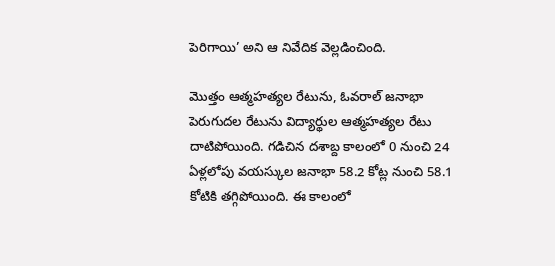పెరిగాయి’ అని ఆ నివేదిక వెల్లడించింది.

మొత్తం ఆత్మహత్యల రేటును, ఓవరాల్‌ జనాభా పెరుగుదల రేటును విద్యార్థుల ఆత్మహత్యల రేటు దాటిపోయింది. గడిచిన దశాబ్ద కాలంలో 0 నుంచి 24 ఏళ్లలోపు వయస్కుల జనాభా 58.2 కోట్ల నుంచి 58.1 కోటికి తగ్గిపోయింది. ఈ కాలంలో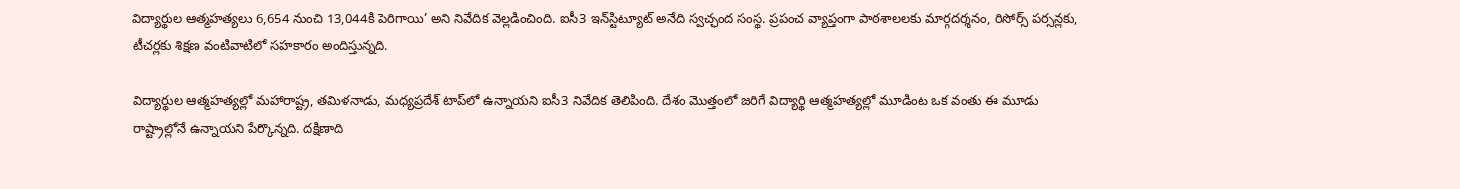విద్యార్థుల ఆత్మహత్యలు 6,654 నుంచి 13,044కి పెరిగాయి’ అని నివేదిక వెల్లడించింది. ఐసీ3 ఇన్‌స్టిట్యూట్‌ అనేది స్వచ్ఛంద సంస్థ. ప్రపంచ వ్యాప్తంగా పాఠశాలలకు మార్గదర్శనం, రిసోర్స్‌ పర్సన్లకు, టీచర్లకు శిక్షణ వంటివాటిలో సహకారం అందిస్తున్నది.

విద్యార్థుల ఆత్మహత్యల్లో మహారాష్ట్ర, తమిళనాడు, మధ్యప్రదేశ్‌ టాప్‌లో ఉన్నాయని ఐసీ3 నివేదిక తెలిపింది. దేశం మొత్తంలో జరిగే విద్యార్థి ఆత్మహత్యల్లో మూడింట ఒక వంతు ఈ మూడు రాష్ట్రాల్లోనే ఉన్నాయని పేర్కొన్నది. దక్షిణాది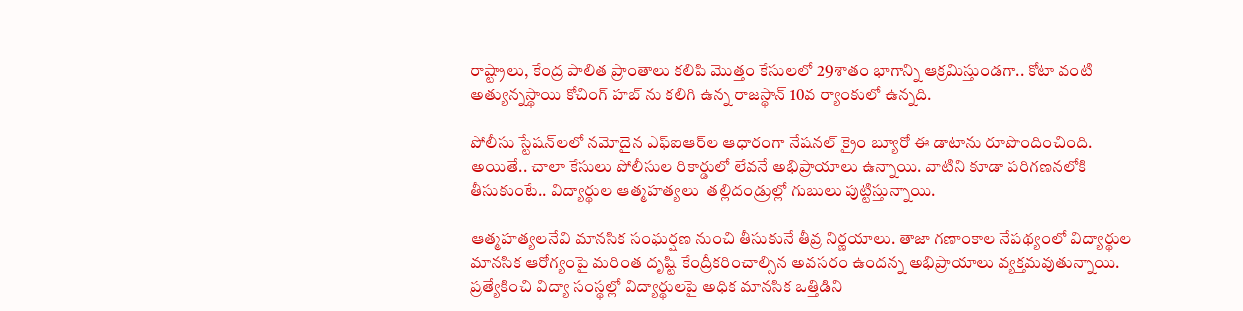రాష్ట్రాలు, కేంద్ర పాలిత ప్రాంతాలు కలిపి మొత్తం కేసులలో 29శాతం భాగాన్ని ఆక్రమిస్తుండగా.. కోటా వంటి అత్యున్నస్థాయి కోచింగ్‌ హబ్‌ ను కలిగి ఉన్న రాజస్థాన్‌ 10వ ర్యాంకులో ఉన్నది.

పోలీసు స్టేషన్‌లలో నమోదైన ఎఫ్‌ఐఆర్‌ల ఆధారంగా నేషనల్‌ క్రైం బ్యూరో ఈ డాటాను రూపొందించింది. అయితే.. చాలా కేసులు పోలీసుల రికార్డులో లేవనే అభిప్రాయాలు ఉన్నాయి. వాటిని కూడా పరిగణనలోకి తీసుకుంటే.. విద్యార్థుల ఆత్మహత్యలు  తల్లిదండ్రుల్లో గుబులు పుట్టిస్తున్నాయి.

ఆత్మహత్యలనేవి మానసిక సంఘర్షణ నుంచి తీసుకునే తీవ్ర నిర్ణయాలు. తాజా గణాంకాల నేపథ్యంలో విద్యార్థుల మానసిక ఆరోగ్యంపై మరింత దృష్టి కేంద్రీకరించాల్సిన అవసరం ఉందన్న అభిప్రాయాలు వ్యక్తమవుతున్నాయి. ప్రత్యేకించి విద్యా సంస్థల్లో విద్యార్థులపై అధిక మానసిక ఒత్తిడిని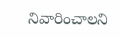నివారించాలని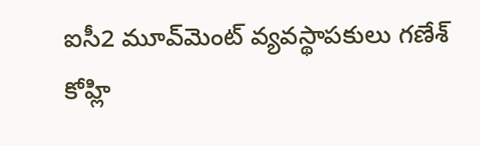ఐసీ2 మూవ్‌మెంట్‌ వ్యవస్థాపకులు గణేశ్‌ కోహ్లి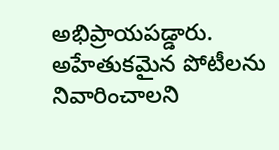అభిప్రాయపడ్డారు. అహేతుకమైన పోటీలను నివారించాలని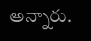అన్నారు.